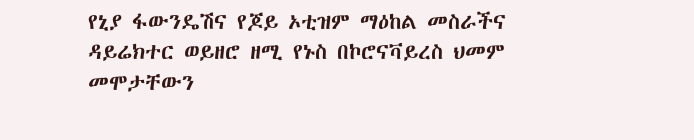የኒያ ፋውንዴሽና የጆይ ኦቲዝም ማዕከል መስራችና ዳይሬክተር ወይዘሮ ዘሚ የኑስ በኮሮናቫይረስ ህመም መሞታቸውን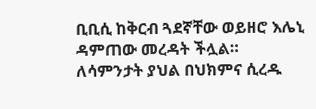ቢቢሲ ከቅርብ ጓደኛቸው ወይዘሮ እሌኒ ዳምጠው መረዳት ችሏል። ለሳምንታት ያህል በህክምና ሲረዱ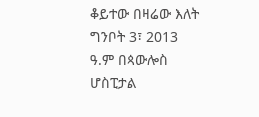ቆይተው በዛሬው እለት ግንቦት 3፣ 2013 ዓ.ም በጳውሎስ ሆስፒታል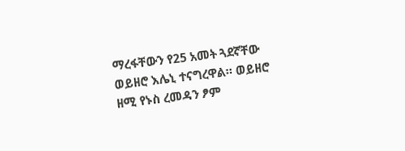ማረፋቸውን የ25 አመት ጓደኛቸው ወይዘሮ እሌኒ ተናግረዋል። ወይዘሮ ዘሚ የኑስ ረመዳን ፆም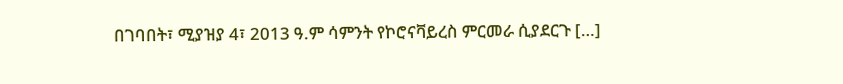በገባበት፣ ሚያዝያ 4፣ 2013 ዓ.ም ሳምንት የኮሮናቫይረስ ምርመራ ሲያደርጉ […]